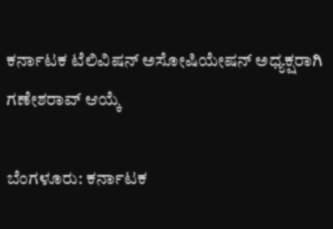ಕರ್ನಾಟಕ ಟೆಲಿವಿಷನ್ ಅಸೋಷಿಯೇಷನ್ ಅಧ್ಯಕ್ಷರಾಗಿ ಗಣೇಶರಾವ್ ಆಯ್ಕೆ

ಬೆಂಗಳೂರು: ಕರ್ನಾಟಕ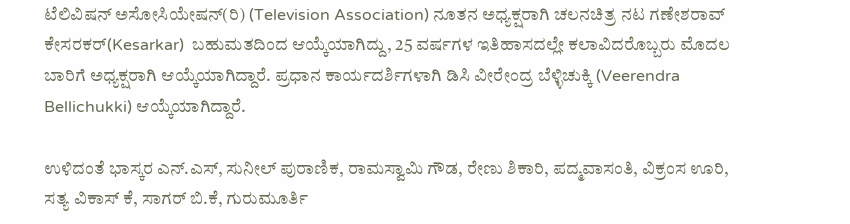ಟೆಲಿವಿಷನ್ ಅಸೋಸಿಯೇಷನ್(ರಿ) (Television Association) ನೂತನ ಅಧ್ಯಕ್ಷರಾಗಿ ಚಲನಚಿತ್ರ ನಟ ಗಣೇಶರಾವ್ ಕೇಸರಕರ್(Kesarkar)  ಬಹುಮತದಿಂದ ಆಯ್ಕೆಯಾಗಿದ್ದು, 25 ವರ್ಷಗಳ ಇತಿಹಾಸದಲ್ಲೇ ಕಲಾವಿದರೊಬ್ಬರು ಮೊದಲ ಬಾರಿಗೆ ಅಧ್ಯಕ್ಷರಾಗಿ ಆಯ್ಕೆಯಾಗಿದ್ದಾರೆ. ಪ್ರಧಾನ ಕಾರ್ಯದರ್ಶಿಗಳಾಗಿ ಡಿಸಿ ವೀರೇಂದ್ರ ಬೆಳ್ಳಿಚುಕ್ಕಿ (Veerendra Bellichukki) ಆಯ್ಕೆಯಾಗಿದ್ದಾರೆ.

ಉಳಿದಂತೆ ಭಾಸ್ಕರ ಎನ್.ಎಸ್, ಸುನೀಲ್ ಪುರಾಣಿಕ, ರಾಮಸ್ವಾಮಿ ಗೌಡ, ರೇಣು ಶಿಕಾರಿ, ಪದ್ಮವಾಸಂತಿ, ವಿಕ್ರಂಸ ಊರಿ, ಸತ್ಯ ವಿಕಾಸ್ ಕೆ, ಸಾಗರ್ ಬಿ.ಕೆ, ಗುರುಮೂರ್ತಿ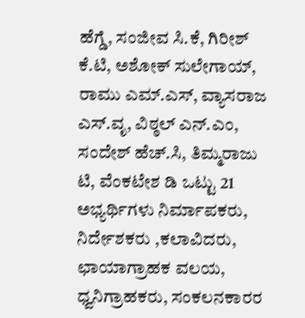ಹೆಗ್ಡೆ, ಸಂಜೀವ ಸಿ.ಕೆ, ಗಿರೀಶ್ ಕೆ.ಟಿ, ಅಶೋಕ್ ಸುಲೇಗಾಯ್, ರಾಮು ಎಮ್.ಎಸ್, ವ್ಯಾಸರಾಜ ಎಸ್.ವೃ, ವಿಠ್ಠಲ್ ಎನ್.ಎಂ, ಸಂದೇಶ್ ಹೆಚ್.ಸಿ, ತಿಮ್ಮರಾಜು ಟಿ, ವೆಂಕಟೇಶ ಡಿ ಒಟ್ಟು 21 ಅಭ್ಯರ್ಥಿಗಳು ನಿರ್ಮಾಪಕರು, ನಿರ್ದೇಶಕರು ,ಕಲಾವಿದರು, ಛಾಯಾಗ್ರಾಹಕ ವಲಯ, ಧ್ವನಿಗ್ರಾಹಕರು, ಸಂಕಲನಕಾರರ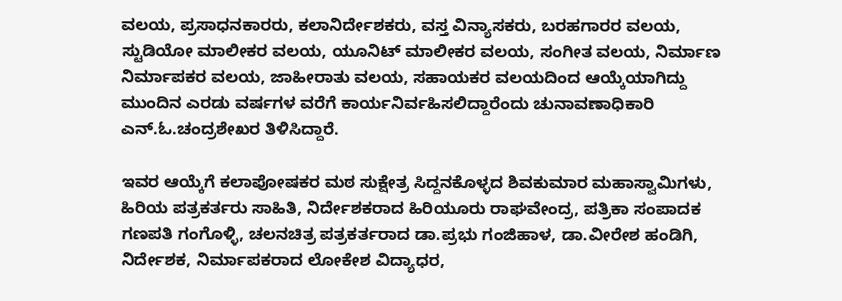ವಲಯ, ಪ್ರಸಾಧನಕಾರರು, ಕಲಾನಿರ್ದೇಶಕರು, ವಸ್ತ ವಿನ್ಯಾಸಕರು, ಬರಹಗಾರರ ವಲಯ, ಸ್ಟುಡಿಯೋ ಮಾಲೀಕರ ವಲಯ, ಯೂನಿಟ್ ಮಾಲೀಕರ ವಲಯ, ಸಂಗೀತ ವಲಯ, ನಿರ್ಮಾಣ ನಿರ್ಮಾಪಕರ ವಲಯ, ಜಾಹೀರಾತು ವಲಯ, ಸಹಾಯಕರ ವಲಯದಿಂದ ಆಯ್ಕೆಯಾಗಿದ್ದು ಮುಂದಿನ ಎರಡು ವರ್ಷಗಳ ವರೆಗೆ ಕಾರ್ಯನಿರ್ವಹಿಸಲಿದ್ದಾರೆಂದು ಚುನಾವಣಾಧಿಕಾರಿ ಎನ್.ಓ.ಚಂದ್ರಶೇಖರ ತಿಳಿಸಿದ್ದಾರೆ.

ಇವರ ಆಯ್ಕೆಗೆ ಕಲಾಪೋಷಕರ ಮಠ ಸುಕ್ಷೇತ್ರ ಸಿದ್ದನಕೊಳ್ಳದ ಶಿವಕುಮಾರ ಮಹಾಸ್ವಾಮಿಗಳು, ಹಿರಿಯ ಪತ್ರಕರ್ತರು ಸಾಹಿತಿ, ನಿರ್ದೇಶಕರಾದ ಹಿರಿಯೂರು ರಾಘವೇಂದ್ರ, ಪತ್ರಿಕಾ ಸಂಪಾದಕ ಗಣಪತಿ ಗಂಗೊಳ್ಳಿ, ಚಲನಚಿತ್ರ ಪತ್ರಕರ್ತರಾದ ಡಾ.ಪ್ರಭು ಗಂಜಿಹಾಳ, ಡಾ.ವೀರೇಶ ಹಂಡಿಗಿ, ನಿರ್ದೇಶಕ, ನಿರ್ಮಾಪಕರಾದ ಲೋಕೇಶ ವಿದ್ಯಾಧರ,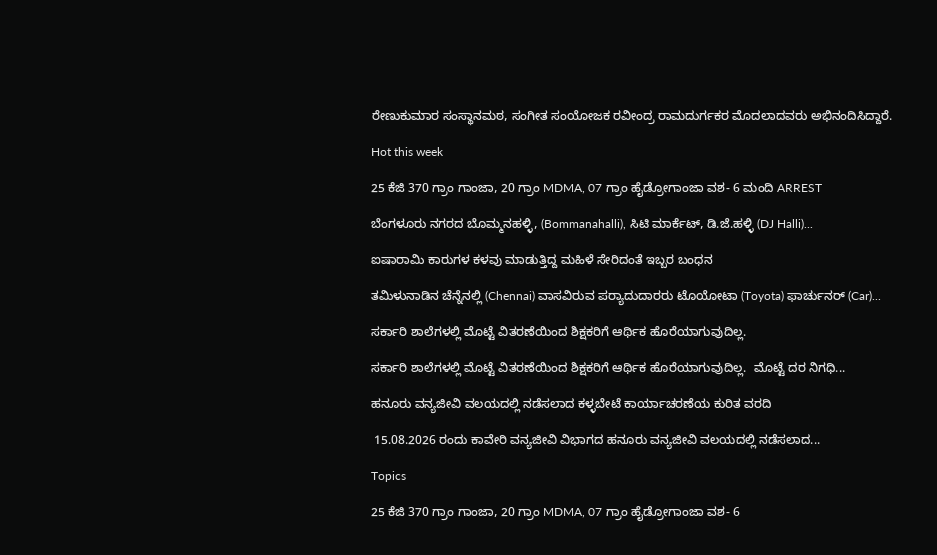ರೇಣುಕುಮಾರ ಸಂಸ್ಥಾನಮಠ, ಸಂಗೀತ ಸಂಯೋಜಕ ರವೀಂದ್ರ ರಾಮದುರ್ಗಕರ ಮೊದಲಾದವರು ಅಭಿನಂದಿಸಿದ್ದಾರೆ.

Hot this week

25 ಕೆಜಿ 370 ಗ್ರಾಂ ಗಾಂಜಾ, 20 ಗ್ರಾಂ MDMA, 07 ಗ್ರಾಂ ಹೈಡ್ರೋಗಾಂಜಾ ವಶ- 6 ಮಂದಿ ARREST

ಬೆಂಗಳೂರು ನಗರದ ಬೊಮ್ಮನಹಳ್ಳಿ, (Bommanahalli), ಸಿಟಿ ಮಾರ್ಕೆಟ್, ಡಿ.ಜೆ.ಹಳ್ಳಿ (DJ Halli)...

ಐಷಾರಾಮಿ ಕಾರುಗಳ ಕಳವು ಮಾಡುತ್ತಿದ್ದ ಮಹಿಳೆ ಸೇರಿದಂತೆ ಇಬ್ಬರ ಬಂಧನ

ತಮಿಳುನಾಡಿನ ಚೆನ್ನೆನಲ್ಲಿ (Chennai) ವಾಸವಿರುವ ಪರ‍್ಯಾದುದಾರರು ಟೊಯೋಟಾ (Toyota) ಫಾರ್ಚುನರ್ (Car)...

ಸರ್ಕಾರಿ ಶಾಲೆಗಳಲ್ಲಿ ಮೊಟ್ಟೆ ವಿತರಣೆಯಿಂದ ಶಿಕ್ಷಕರಿಗೆ ಆರ್ಥಿಕ ಹೊರೆಯಾಗುವುದಿಲ್ಲ.

ಸರ್ಕಾರಿ ಶಾಲೆಗಳಲ್ಲಿ ಮೊಟ್ಟೆ ವಿತರಣೆಯಿಂದ ಶಿಕ್ಷಕರಿಗೆ ಆರ್ಥಿಕ ಹೊರೆಯಾಗುವುದಿಲ್ಲ.  ಮೊಟ್ಟೆ ದರ ನಿಗಧಿ...

ಹನೂರು ವನ್ಯಜೀವಿ ವಲಯದಲ್ಲಿ ನಡೆಸಲಾದ ಕಳ್ಳಬೇಟೆ ಕಾರ್ಯಾಚರಣೆಯ ಕುರಿತ ವರದಿ

 15.08.2026 ರಂದು ಕಾವೇರಿ ವನ್ಯಜೀವಿ ವಿಭಾಗದ ಹನೂರು ವನ್ಯಜೀವಿ ವಲಯದಲ್ಲಿ ನಡೆಸಲಾದ...

Topics

25 ಕೆಜಿ 370 ಗ್ರಾಂ ಗಾಂಜಾ, 20 ಗ್ರಾಂ MDMA, 07 ಗ್ರಾಂ ಹೈಡ್ರೋಗಾಂಜಾ ವಶ- 6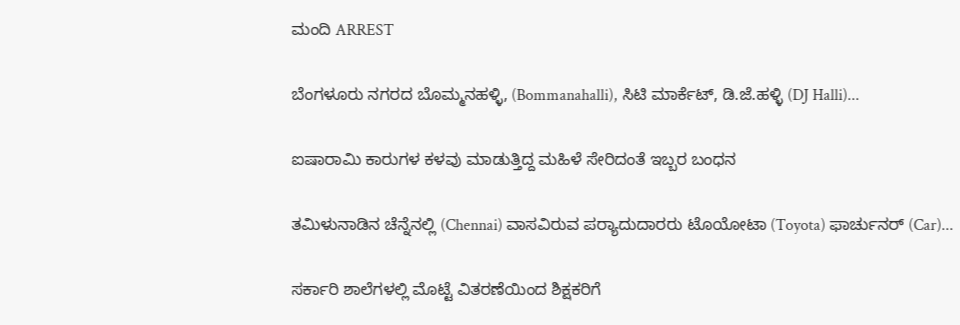ಮಂದಿ ARREST

ಬೆಂಗಳೂರು ನಗರದ ಬೊಮ್ಮನಹಳ್ಳಿ, (Bommanahalli), ಸಿಟಿ ಮಾರ್ಕೆಟ್, ಡಿ.ಜೆ.ಹಳ್ಳಿ (DJ Halli)...

ಐಷಾರಾಮಿ ಕಾರುಗಳ ಕಳವು ಮಾಡುತ್ತಿದ್ದ ಮಹಿಳೆ ಸೇರಿದಂತೆ ಇಬ್ಬರ ಬಂಧನ

ತಮಿಳುನಾಡಿನ ಚೆನ್ನೆನಲ್ಲಿ (Chennai) ವಾಸವಿರುವ ಪರ‍್ಯಾದುದಾರರು ಟೊಯೋಟಾ (Toyota) ಫಾರ್ಚುನರ್ (Car)...

ಸರ್ಕಾರಿ ಶಾಲೆಗಳಲ್ಲಿ ಮೊಟ್ಟೆ ವಿತರಣೆಯಿಂದ ಶಿಕ್ಷಕರಿಗೆ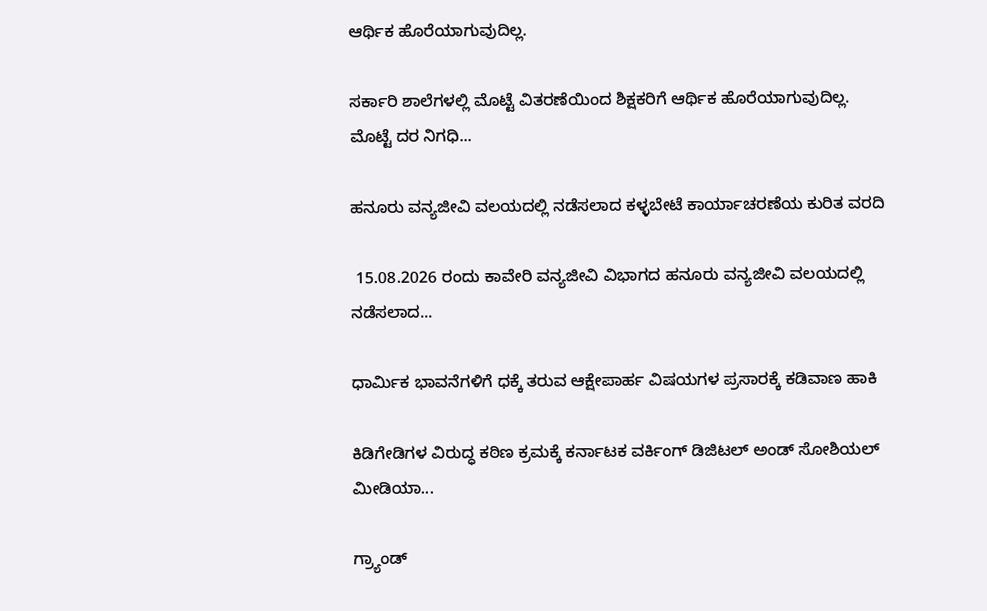ಆರ್ಥಿಕ ಹೊರೆಯಾಗುವುದಿಲ್ಲ.

ಸರ್ಕಾರಿ ಶಾಲೆಗಳಲ್ಲಿ ಮೊಟ್ಟೆ ವಿತರಣೆಯಿಂದ ಶಿಕ್ಷಕರಿಗೆ ಆರ್ಥಿಕ ಹೊರೆಯಾಗುವುದಿಲ್ಲ.  ಮೊಟ್ಟೆ ದರ ನಿಗಧಿ...

ಹನೂರು ವನ್ಯಜೀವಿ ವಲಯದಲ್ಲಿ ನಡೆಸಲಾದ ಕಳ್ಳಬೇಟೆ ಕಾರ್ಯಾಚರಣೆಯ ಕುರಿತ ವರದಿ

 15.08.2026 ರಂದು ಕಾವೇರಿ ವನ್ಯಜೀವಿ ವಿಭಾಗದ ಹನೂರು ವನ್ಯಜೀವಿ ವಲಯದಲ್ಲಿ ನಡೆಸಲಾದ...

ಧಾರ್ಮಿಕ ಭಾವನೆಗಳಿಗೆ ಧಕ್ಕೆ ತರುವ ಆಕ್ಷೇಪಾರ್ಹ ವಿಷಯಗಳ ಪ್ರಸಾರಕ್ಕೆ ಕಡಿವಾಣ ಹಾಕಿ

ಕಿಡಿಗೇಡಿಗಳ ವಿರುದ್ಧ ಕಠಿಣ ಕ್ರಮಕ್ಕೆ ಕರ್ನಾಟಕ ವರ್ಕಿಂಗ್ ಡಿಜಿಟಲ್ ಅಂಡ್ ಸೋಶಿಯಲ್ ಮೀಡಿಯಾ...

ಗ್ರ್ಯಾಂಡ್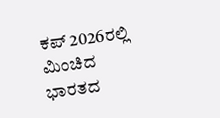ಕಪ್ 2026ರಲ್ಲಿ ಮಿಂಚಿದ ಭಾರತದ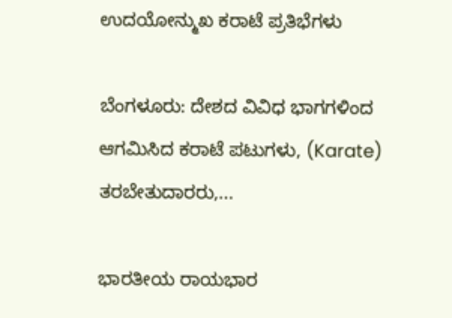ಉದಯೋನ್ಮುಖ ಕರಾಟೆ ಪ್ರತಿಭೆಗಳು

ಬೆಂಗಳೂರು: ದೇಶದ ವಿವಿಧ ಭಾಗಗಳಿಂದ ಆಗಮಿಸಿದ ಕರಾಟೆ ಪಟುಗಳು, (Karate) ತರಬೇತುದಾರರು,...

ಭಾರತೀಯ ರಾಯಭಾರ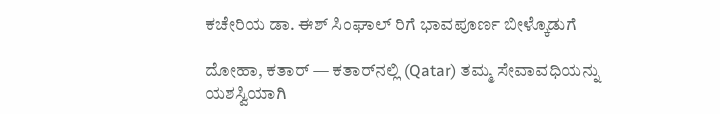ಕಚೇರಿಯ ಡಾ. ಈಶ್ ಸಿಂಘಾಲ್ ರಿಗೆ ಭಾವಪೂರ್ಣ ಬೀಳ್ಕೊಡುಗೆ

ದೋಹಾ, ಕತಾರ್ — ಕತಾರ್‌ನಲ್ಲಿ (Qatar) ತಮ್ಮ ಸೇವಾವಧಿಯನ್ನು ಯಶಸ್ವಿಯಾಗಿ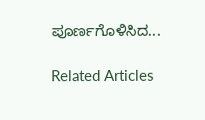ಪೂರ್ಣಗೊಳಿಸಿದ...

Related Articles